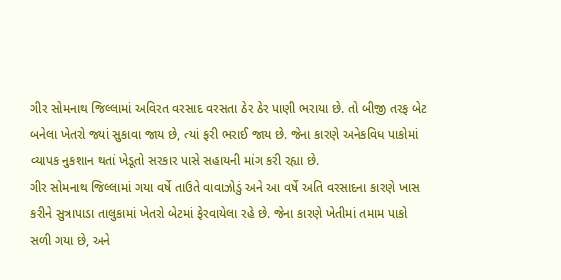ગીર સોમનાથ જિલ્લામાં અવિરત વરસાદ વરસતા ઠેર ઠેર પાણી ભરાયા છે. તો બીજી તરફ બેટ બનેલા ખેતરો જ્યાં સુકાવા જાય છે, ત્યાં ફરી ભરાઈ જાય છે. જેના કારણે અનેકવિધ પાકોમાં વ્યાપક નુકશાન થતાં ખેડૂતો સરકાર પાસે સહાયની માંગ કરી રહ્યા છે.
ગીર સોમનાથ જિલ્લામાં ગયા વર્ષે તાઉતે વાવાઝોડું અને આ વર્ષે અતિ વરસાદના કારણે ખાસ કરીને સુત્રાપાડા તાલુકામાં ખેતરો બેટમાં ફેરવાયેલા રહે છે. જેના કારણે ખેતીમાં તમામ પાકો સળી ગયા છે, અને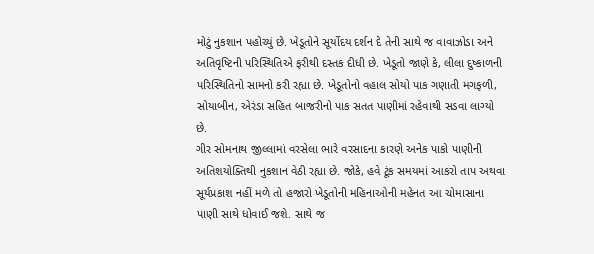મોટું નુકશાન પહોચ્યું છે. ખેડૂતોને સૂર્યોદય દર્શન દે તેની સાથે જ વાવાઝોડા અને અતિવૃષ્ટિની પરિસ્થિતિએ ફરીથી દસ્તક દીધી છે. ખેડૂતો જાણે કે, લીલા દુષ્કાળની પરિસ્થિતિનો સામનો કરી રહ્યા છે. ખેડૂતોનો વહાલ સોયો પાક ગણાતી મગફળી, સોયાબીન, એરંડા સહિત બાજરીનો પાક સતત પાણીમાં રહેવાથી સડવા લાગ્યો છે.
ગીર સોમનાથ જીલ્લામાં વરસેલા ભારે વરસાદના કારણે અનેક પાકો પાણીની અતિશયોક્તિથી નુકશાન વેઠી રહ્યા છે. જોકે, હવે ટૂંક સમયમાં આકરો તાપ અથવા સૂર્યપ્રકાશ નહીં મળે તો હજારો ખેડૂતોની મહિનાઓની મહેનત આ ચોમાસાના પાણી સાથે ધોવાઈ જશે. સાથે જ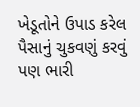ખેડૂતોને ઉપાડ કરેલ પૈસાનું ચુકવણું કરવું પણ ભારી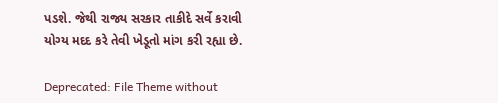પડશે. જેથી રાજ્ય સરકાર તાકીદે સર્વે કરાવી યોગ્ય મદદ કરે તેવી ખેડૂતો માંગ કરી રહ્યા છે.

Deprecated: File Theme without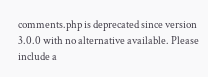comments.php is deprecated since version 3.0.0 with no alternative available. Please include a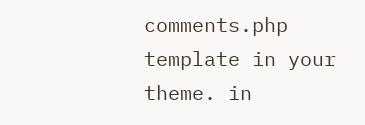comments.php template in your theme. in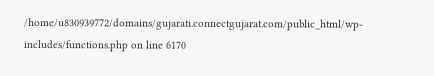/home/u830939772/domains/gujarati.connectgujarat.com/public_html/wp-includes/functions.php on line 6170